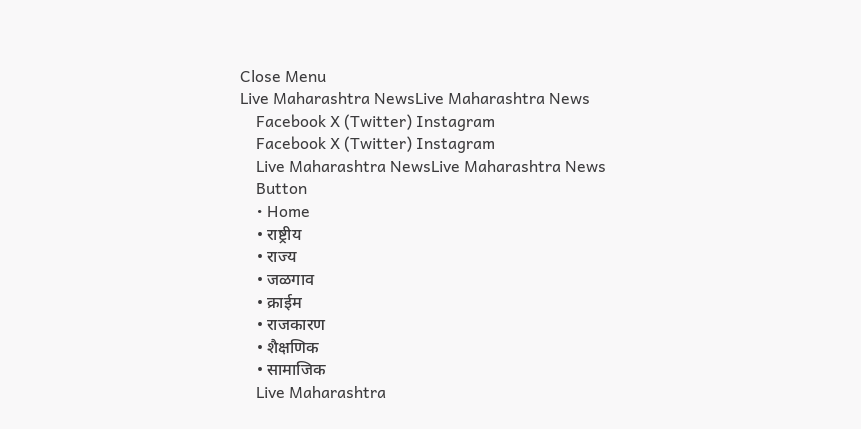Close Menu
Live Maharashtra NewsLive Maharashtra News
    Facebook X (Twitter) Instagram
    Facebook X (Twitter) Instagram
    Live Maharashtra NewsLive Maharashtra News
    Button
    • Home
    • राष्ट्रीय
    • राज्य
    • जळगाव
    • क्राईम
    • राजकारण
    • शैक्षणिक
    • सामाजिक
    Live Maharashtra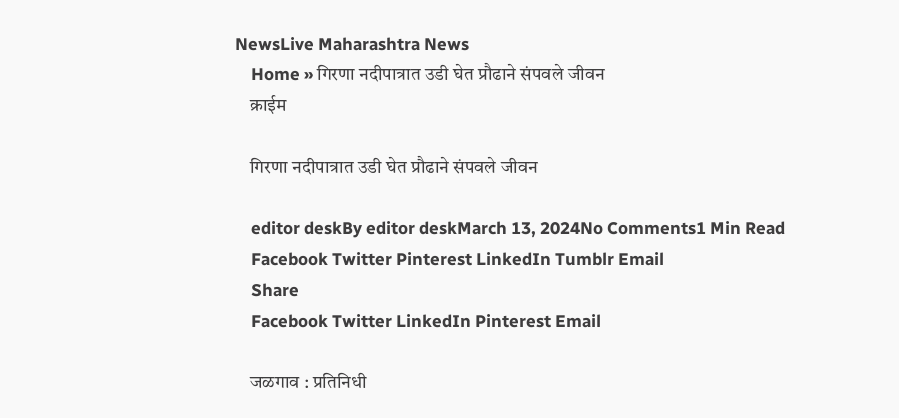NewsLive Maharashtra News
    Home » गिरणा नदीपात्रात उडी घेत प्रौढाने संपवले जीवन
    क्राईम

    गिरणा नदीपात्रात उडी घेत प्रौढाने संपवले जीवन

    editor deskBy editor deskMarch 13, 2024No Comments1 Min Read
    Facebook Twitter Pinterest LinkedIn Tumblr Email
    Share
    Facebook Twitter LinkedIn Pinterest Email

    जळगाव : प्रतिनिधी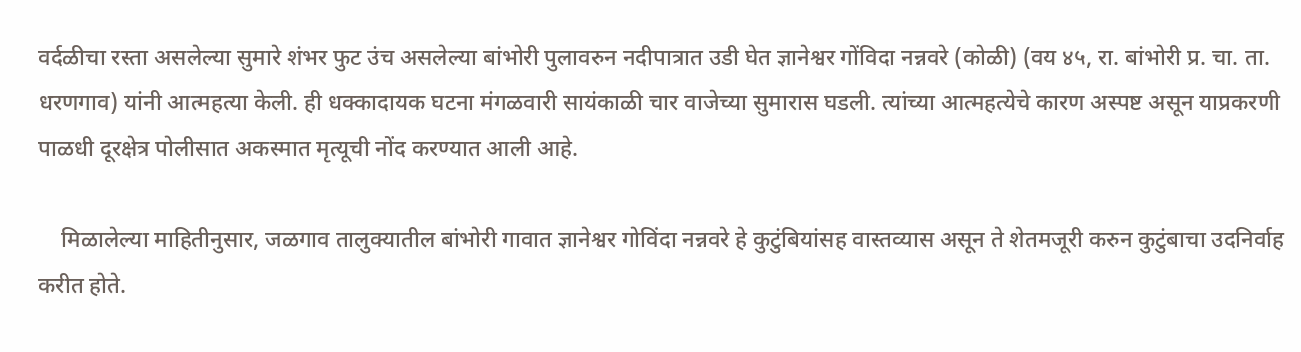वर्दळीचा रस्ता असलेल्या सुमारे शंभर फुट उंच असलेल्या बांभोरी पुलावरुन नदीपात्रात उडी घेत ज्ञानेश्वर गोंविदा नन्नवरे (कोळी) (वय ४५, रा. बांभोरी प्र. चा. ता. धरणगाव) यांनी आत्महत्या केली. ही धक्कादायक घटना मंगळवारी सायंकाळी चार वाजेच्या सुमारास घडली. त्यांच्या आत्महत्येचे कारण अस्पष्ट असून याप्रकरणी पाळधी दूरक्षेत्र पोलीसात अकस्मात मृत्यूची नोंद करण्यात आली आहे.

    मिळालेल्या माहितीनुसार, जळगाव तालुक्यातील बांभोरी गावात ज्ञानेश्वर गोविंदा नन्नवरे हे कुटुंबियांसह वास्तव्यास असून ते शेतमजूरी करुन कुटुंबाचा उदनिर्वाह करीत होते.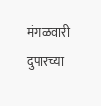मंगळवारी दुपारच्या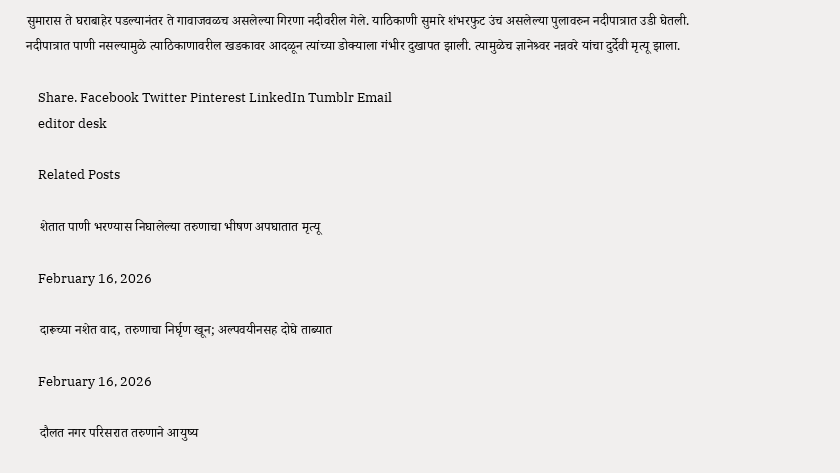सुमारास ते घराबाहेर पडल्यानंतर ते गावाजवळच असलेल्या गिरणा नदीवरील गेले. याठिकाणी सुमारे शंभरफुट उंच असलेल्या पुलावरुन नदीपात्रात उडी घेतली. नदीपात्रात पाणी नसल्यामुळे त्याठिकाणावरील खडकावर आदळून त्यांच्या डोक्याला गंभीर दुखापत झाली. त्यामुळेच ज्ञानेश्र्वर नन्नवरे यांचा दुर्देवी मृत्यू झाला.

    Share. Facebook Twitter Pinterest LinkedIn Tumblr Email
    editor desk

    Related Posts

    शेतात पाणी भरण्यास निघालेल्या तरुणाचा भीषण अपघातात मृत्यू

    February 16, 2026

    दारूच्या नशेत वाद, तरुणाचा निर्घृण खून; अल्पवयीनसह दोघे ताब्यात

    February 16, 2026

    दौलत नगर परिसरात तरुणाने आयुष्य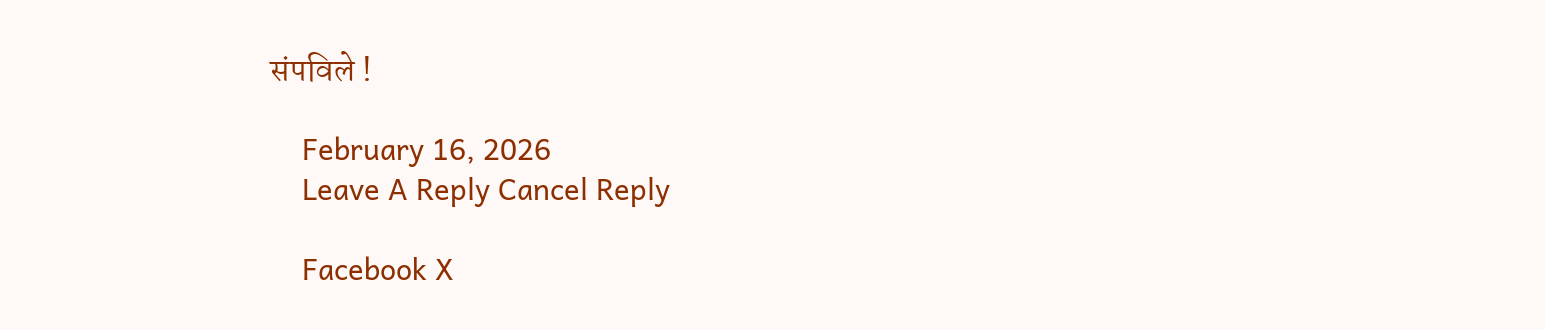संपविले !

    February 16, 2026
    Leave A Reply Cancel Reply

    Facebook X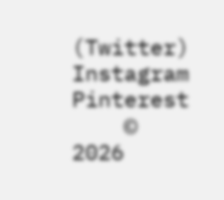(Twitter) Instagram Pinterest
    © 2026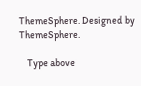ThemeSphere. Designed by ThemeSphere.

    Type above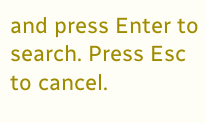and press Enter to search. Press Esc to cancel.